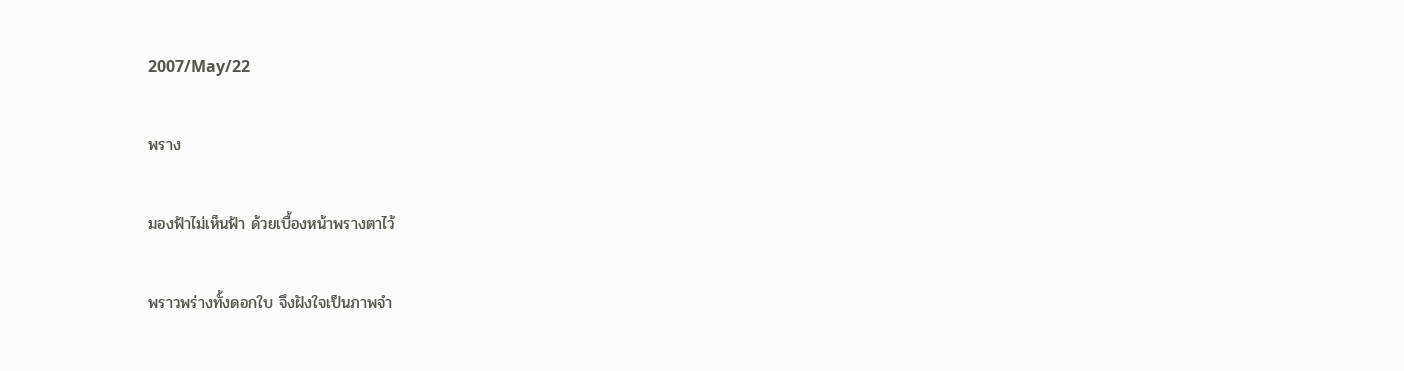2007/May/22

พราง

มองฟ้าไม่เห็นฟ้า ด้วยเบื้องหน้าพรางตาไว้

พราวพร่างทั้งดอกใบ จึงฝังใจเป็นภาพจำ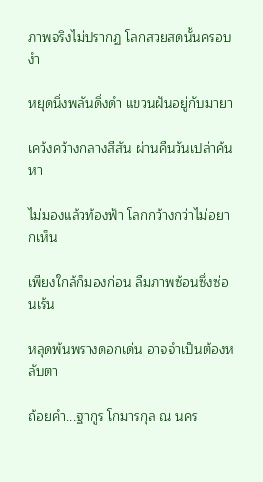ภาพจริงไม่ปรากฏ โลกสวยสดนั้นครอบงำ

หยุดนิ่งพลันดิ่งดำ แขวนฝันอยู่กับมายา

เคว้งคว้างกลางสีสัน ผ่านคืนวันเปล่าค้นหา

ไม่มองแล้วท้องฟ้า โลกกว้างกว่าไม่อยากเห็น

เพียงใกล้ก็มองก่อน ลืมภาพซ้อนซึ่งซ่อนเร้น

หลุดพ้นพรางดอกเด่น อาจจำเป็นต้องหลับตา

ถ้อยคำ...ฐากูร โกมารกุล ณ นคร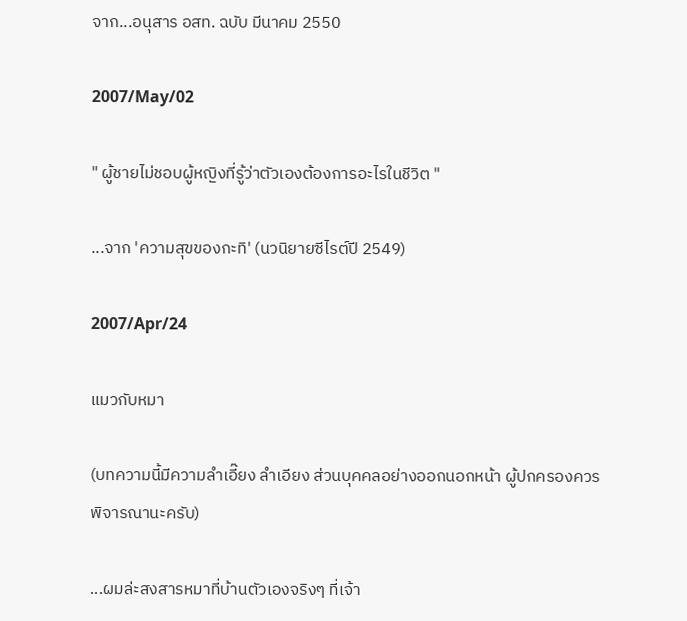จาก...อนุสาร อสท. ฉบับ มีนาคม 2550

2007/May/02

" ผู้ชายไม่ชอบผู้หญิงที่รู้ว่าตัวเองต้องการอะไรในชีวิต "

...จาก 'ความสุขของกะทิ' (นวนิยายซีไรต์ปี 2549)

2007/Apr/24

แมวกับหมา

(บทความนี้มีความลำเอี๊ยง ลำเอียง ส่วนบุคคลอย่างออกนอกหน้า ผู้ปกครองควรพิจารณานะครับ)

...ผมล่ะสงสารหมาที่บ้านตัวเองจริงๆ ที่เจ้า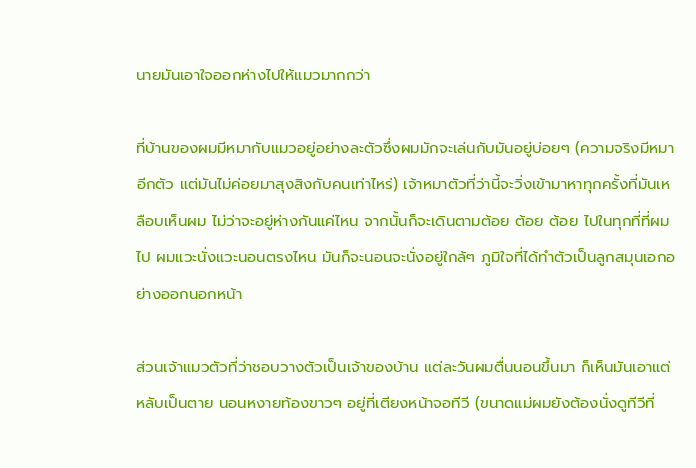นายมันเอาใจออกห่างไปให้แมวมากกว่า

ที่บ้านของผมมีหมากับแมวอยู่อย่างละตัวซึ่งผมมักจะเล่นกับมันอยู่บ่อยๆ (ความจริงมีหมาอีกตัว แต่มันไม่ค่อยมาสุงสิงกับคนเท่าไหร่) เจ้าหมาตัวที่ว่านี้จะวิ่งเข้ามาหาทุกครั้งที่มันเหลือบเห็นผม ไม่ว่าจะอยู่ห่างกันแค่ไหน จากนั้นก็จะเดินตามต้อย ต้อย ต้อย ไปในทุกที่ที่ผมไป ผมแวะนั่งแวะนอนตรงไหน มันก็จะนอนจะนั่งอยู่ใกล้ๆ ภูมิใจที่ได้ทำตัวเป็นลูกสมุนเอกอย่างออกนอกหน้า

ส่วนเจ้าแมวตัวที่ว่าชอบวางตัวเป็นเจ้าของบ้าน แต่ละวันผมตื่นนอนขึ้นมา ก็เห็นมันเอาแต่หลับเป็นตาย นอนหงายท้องขาวๆ อยู่ที่เตียงหน้าจอทีวี (ขนาดแม่ผมยังต้องนั่งดูทีวีที่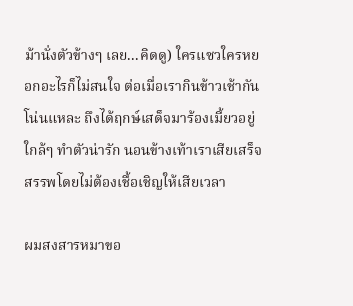ม้านั่งตัวข้างๆ เลย...คิดดู) ใครแซวใครหยอกอะไรก็ไม่สนใจ ต่อเมื่อเรากินข้าวเช้ากันโน่นแหละ ถึงได้ฤกษ์เสด็จมาร้องเมี้ยวอยู่ใกล้ๆ ทำตัวน่ารัก นอนข้างเท้าเราเสียเสร็จสรรพโดยไม่ต้องเชื้อเชิญให้เสียเวลา

ผมสงสารหมาขอ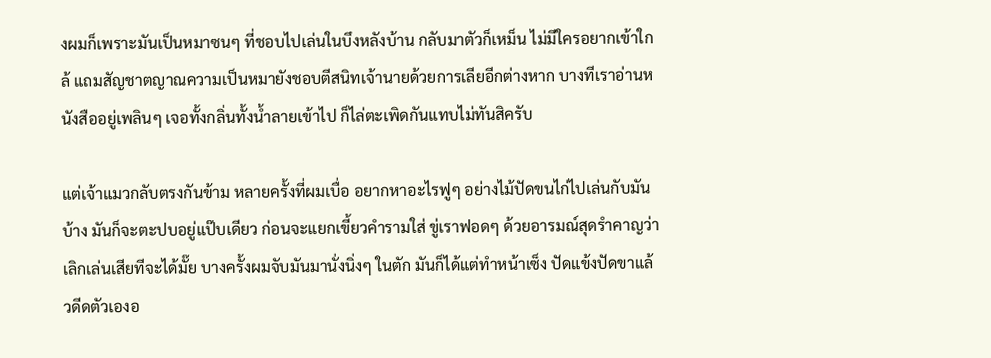งผมก็เพราะมันเป็นหมาซนๆ ที่ชอบไปเล่นในบึงหลังบ้าน กลับมาตัวก็เหม็น ไม่มีใครอยากเข้าใกล้ แถมสัญชาตญาณความเป็นหมายังชอบตีสนิทเจ้านายด้วยการเลียอีกต่างหาก บางทีเราอ่านหนังสืออยู่เพลินๆ เจอทั้งกลิ่นทั้งน้ำลายเข้าไป ก็ไล่ตะเพิดกันแทบไม่ทันสิครับ

แต่เจ้าแมวกลับตรงกันข้าม หลายครั้งที่ผมเบื่อ อยากหาอะไรฟูๆ อย่างไม้ปัดขนไก่ไปเล่นกับมันบ้าง มันก็จะตะปบอยู่แป๊บเดียว ก่อนจะแยกเขี้ยวคำรามใส่ ขู่เราฟอดๆ ด้วยอารมณ์สุดรำคาญว่าเลิกเล่นเสียทีจะได้มั๊ย บางครั้งผมจับมันมานั่งนิ่งๆ ในตัก มันก็ได้แต่ทำหน้าเซ็ง ปัดแข้งปัดขาแล้วดีดตัวเองอ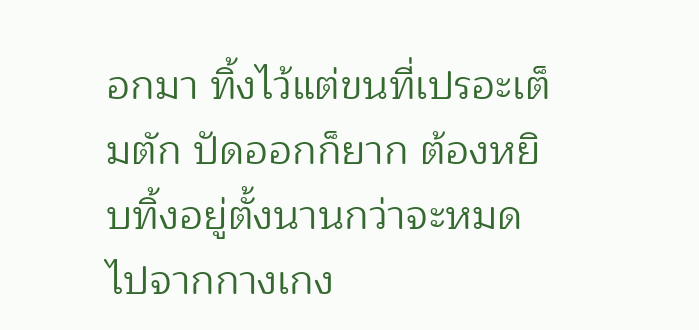อกมา ทิ้งไว้แต่ขนที่เปรอะเต็มตัก ปัดออกก็ยาก ต้องหยิบทิ้งอยู่ตั้งนานกว่าจะหมดไปจากกางเกง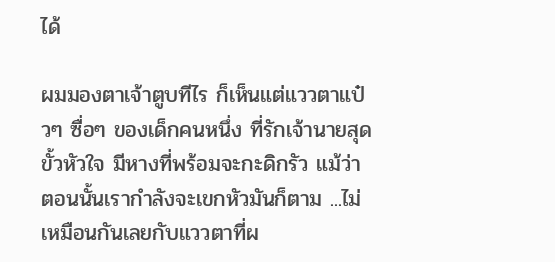ได้

ผมมองตาเจ้าตูบทีไร ก็เห็นแต่แววตาแป๋วๆ ซื่อๆ ของเด็กคนหนึ่ง ที่รักเจ้านายสุดขั้วหัวใจ มีหางที่พร้อมจะกะดิกรัว แม้ว่าตอนนั้นเรากำลังจะเขกหัวมันก็ตาม ...ไม่เหมือนกันเลยกับแววตาที่ผ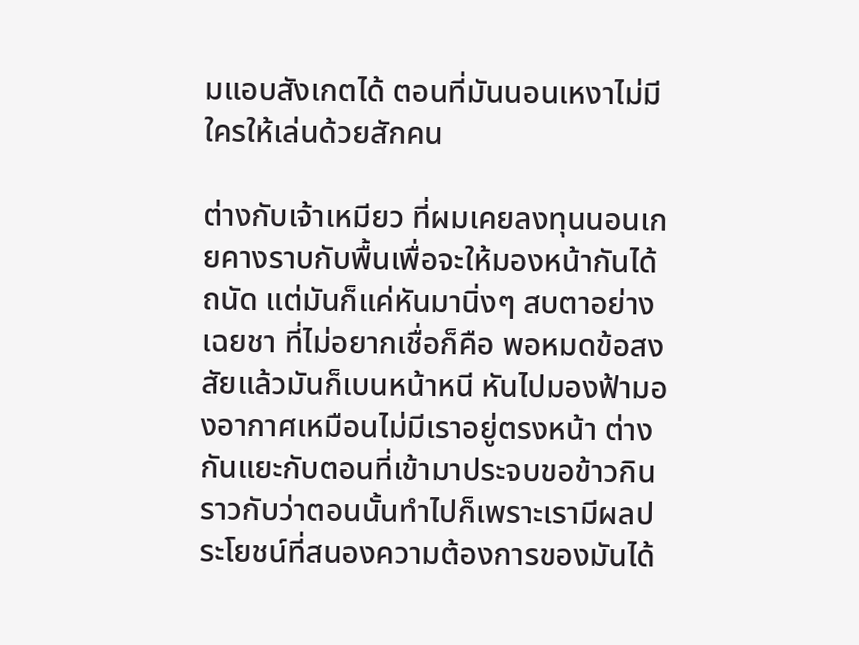มแอบสังเกตได้ ตอนที่มันนอนเหงาไม่มีใครให้เล่นด้วยสักคน

ต่างกับเจ้าเหมียว ที่ผมเคยลงทุนนอนเกยคางราบกับพื้นเพื่อจะให้มองหน้ากันได้ถนัด แต่มันก็แค่หันมานิ่งๆ สบตาอย่างเฉยชา ที่ไม่อยากเชื่อก็คือ พอหมดข้อสงสัยแล้วมันก็เบนหน้าหนี หันไปมองฟ้ามองอากาศเหมือนไม่มีเราอยู่ตรงหน้า ต่างกันแยะกับตอนที่เข้ามาประจบขอข้าวกิน ราวกับว่าตอนนั้นทำไปก็เพราะเรามีผลประโยชน์ที่สนองความต้องการของมันได้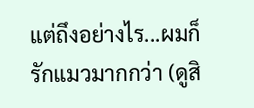แต่ถึงอย่างไร...ผมก็รักแมวมากกว่า (ดูสิ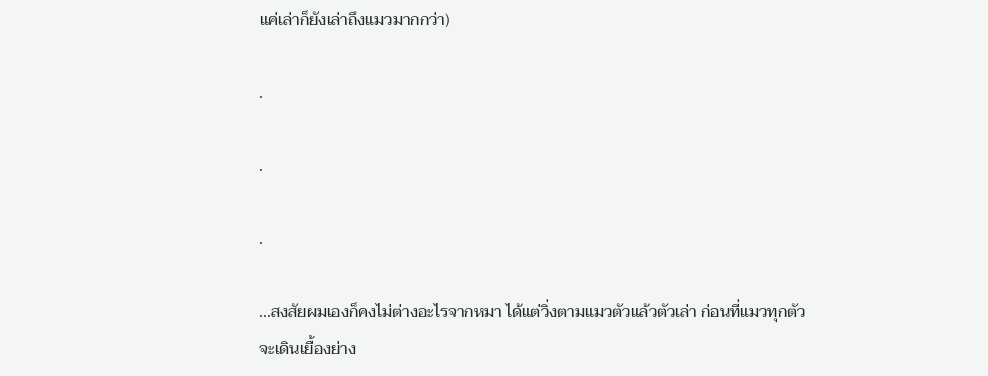แค่เล่าก็ยังเล่าถึงแมวมากกว่า)

.

.

.

...สงสัยผมเองก็คงไม่ต่างอะไรจากหมา ได้แต่วิ่งตามแมวตัวแล้วตัวเล่า ก่อนที่แมวทุกตัวจะเดินเยื้องย่าง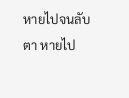หายไปจนลับตา หายไป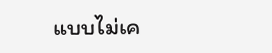แบบไม่เค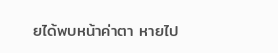ยได้พบหน้าค่าตา หายไป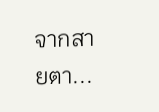จากสายตา...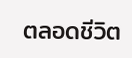ตลอดชีวิต